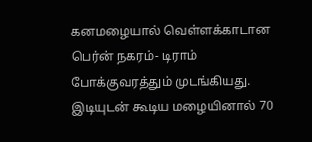கனமழையால் வெள்ளக்காடான பெர்ன் நகரம்- டிராம் போக்குவரத்தும் முடங்கியது.
இடியுடன் கூடிய மழையினால் 70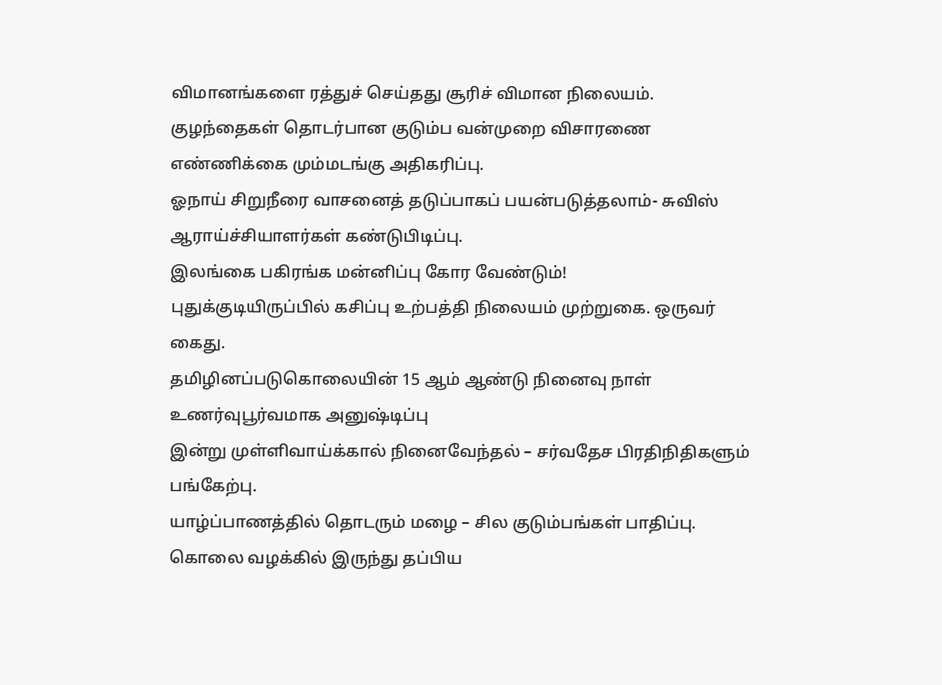விமானங்களை ரத்துச் செய்தது சூரிச் விமான நிலையம்.
குழந்தைகள் தொடர்பான குடும்ப வன்முறை விசாரணை எண்ணிக்கை மும்மடங்கு அதிகரிப்பு.
ஓநாய் சிறுநீரை வாசனைத் தடுப்பாகப் பயன்படுத்தலாம்- சுவிஸ் ஆராய்ச்சியாளர்கள் கண்டுபிடிப்பு.
இலங்கை பகிரங்க மன்னிப்பு கோர வேண்டும்!
புதுக்குடியிருப்பில் கசிப்பு உற்பத்தி நிலையம் முற்றுகை. ஒருவர் கைது.
தமிழினப்படுகொலையின் 15 ஆம் ஆண்டு நினைவு நாள் உணர்வுபூர்வமாக அனுஷ்டிப்பு
இன்று முள்ளிவாய்க்கால் நினைவேந்தல் – சர்வதேச பிரதிநிதிகளும் பங்கேற்பு.
யாழ்ப்பாணத்தில் தொடரும் மழை – சில குடும்பங்கள் பாதிப்பு.
கொலை வழக்கில் இருந்து தப்பிய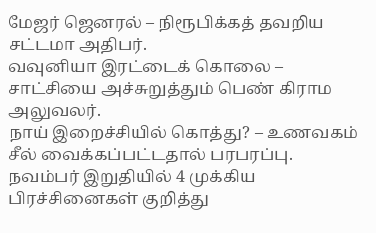மேஜர் ஜெனரல் – நிரூபிக்கத் தவறிய சட்டமா அதிபர்.
வவுனியா இரட்டைக் கொலை – சாட்சியை அச்சுறுத்தும் பெண் கிராம அலுவலர்.
நாய் இறைச்சியில் கொத்து? – உணவகம் சீல் வைக்கப்பட்டதால் பரபரப்பு.
நவம்பர் இறுதியில் 4 முக்கிய பிரச்சினைகள் குறித்து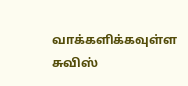வாக்களிக்கவுள்ள சுவிஸ்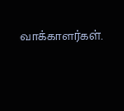வாக்காளர்கள்.